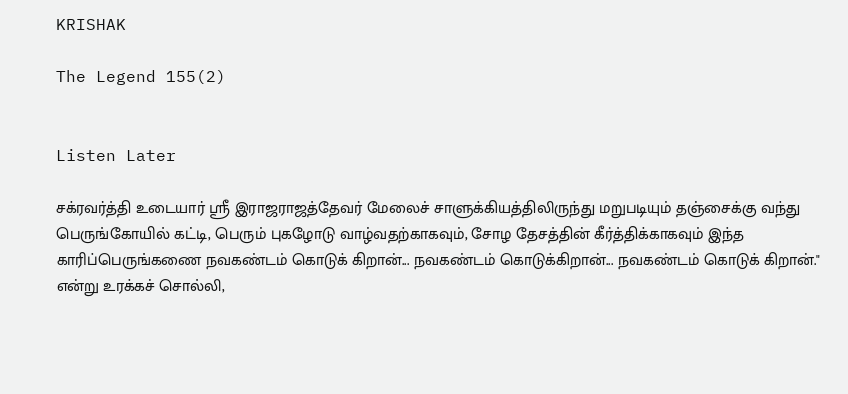KRISHAK

The Legend 155(2)


Listen Later

சக்ரவர்த்தி உடையார் ஸ்ரீ இராஜராஜத்தேவர் மேலைச் சாளுக்கியத்திலிருந்து மறுபடியும் தஞ்சைக்கு வந்து பெருங்கோயில் கட்டி, பெரும் புகழோடு வாழ்வதற்காகவும், சோழ தேசத்தின் கீர்த்திக்காகவும் இந்த காரிப்பெருங்கணை நவகண்டம் கொடுக் கிறான்... நவகண்டம் கொடுக்கிறான்... நவகண்டம் கொடுக் கிறான்." என்று உரக்கச் சொல்லி,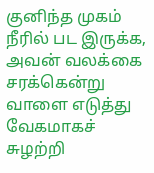குனிந்த முகம் நீரில் பட இருக்க, அவன் வலக்கை சரக்கென்று வாளை எடுத்து வேகமாகச் சுழற்றி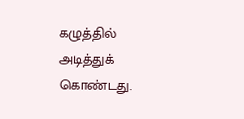கழுத்தில் அடித்துக் கொண்டது.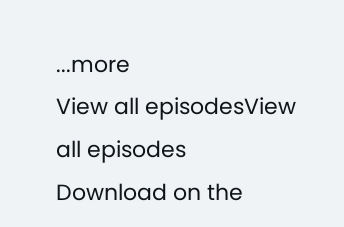...more
View all episodesView all episodes
Download on the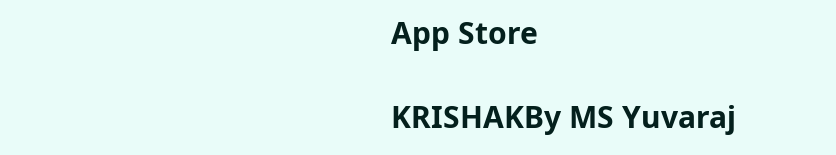App Store

KRISHAKBy MS Yuvaraj